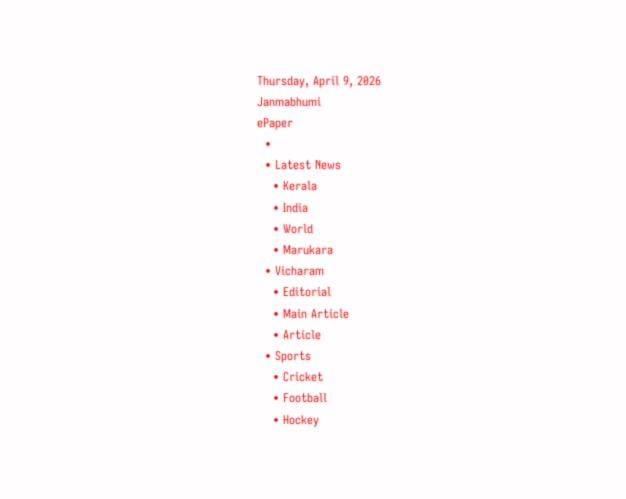Thursday, April 9, 2026
Janmabhumi
ePaper
  •
  • Latest News
    • Kerala
    • India
    • World
    • Marukara
  • Vicharam
    • Editorial
    • Main Article
    • Article
  • Sports
    • Cricket
    • Football
    • Hockey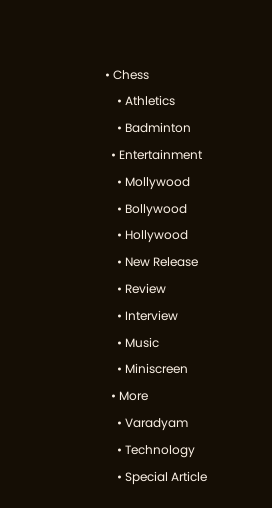• Chess
    • Athletics
    • Badminton
  • Entertainment
    • Mollywood
    • Bollywood
    • Hollywood
    • New Release
    • Review
    • Interview
    • Music
    • Miniscreen
  • More
    • Varadyam
    • Technology
    • Special Article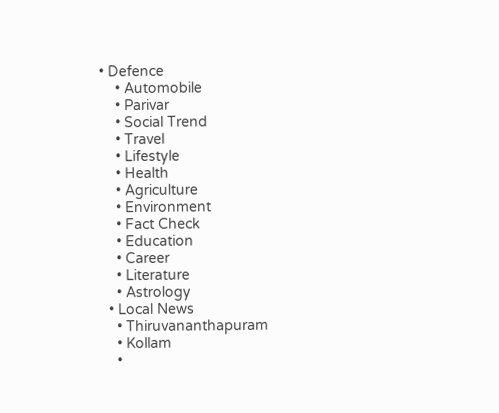• Defence
    • Automobile
    • Parivar
    • Social Trend
    • Travel
    • Lifestyle
    • Health
    • Agriculture
    • Environment
    • Fact Check
    • Education
    • Career
    • Literature
    • Astrology
  • Local News
    • Thiruvananthapuram
    • Kollam
    •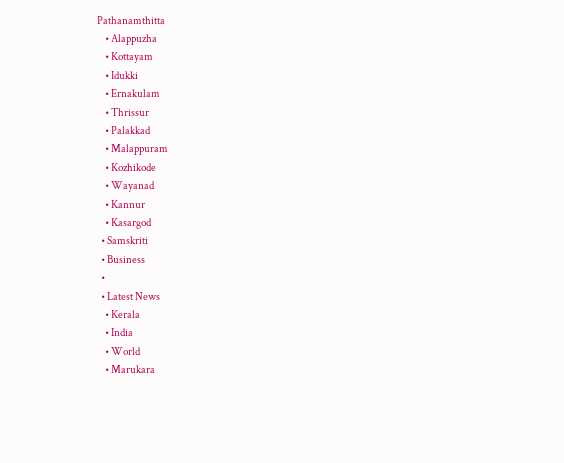Pathanamthitta
    • Alappuzha
    • Kottayam
    • Idukki
    • Ernakulam
    • Thrissur
    • Palakkad
    • Malappuram
    • Kozhikode
    • Wayanad
    • Kannur
    • Kasargod
  • Samskriti
  • Business
  •
  • Latest News
    • Kerala
    • India
    • World
    • Marukara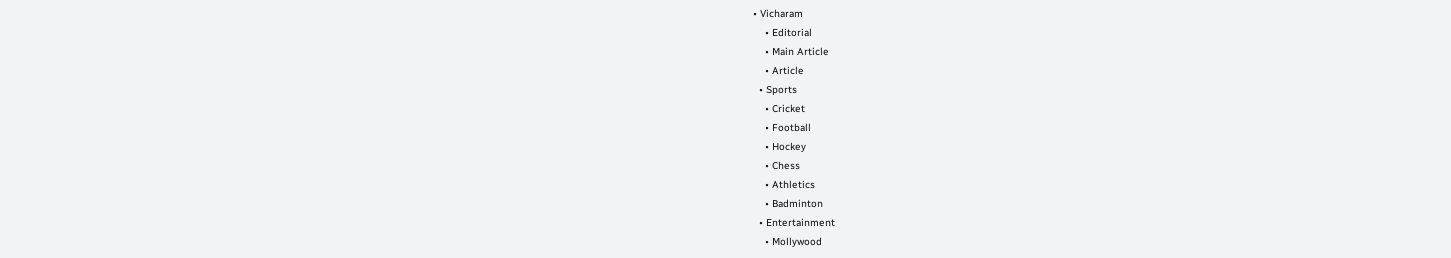• Vicharam
    • Editorial
    • Main Article
    • Article
  • Sports
    • Cricket
    • Football
    • Hockey
    • Chess
    • Athletics
    • Badminton
  • Entertainment
    • Mollywood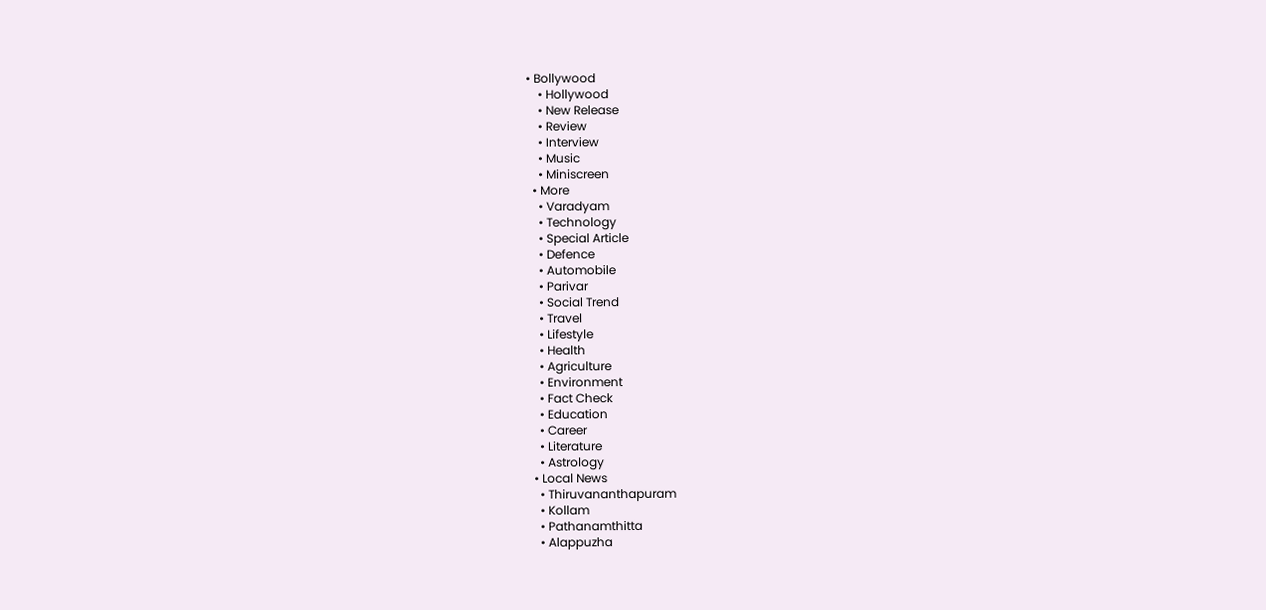• Bollywood
    • Hollywood
    • New Release
    • Review
    • Interview
    • Music
    • Miniscreen
  • More
    • Varadyam
    • Technology
    • Special Article
    • Defence
    • Automobile
    • Parivar
    • Social Trend
    • Travel
    • Lifestyle
    • Health
    • Agriculture
    • Environment
    • Fact Check
    • Education
    • Career
    • Literature
    • Astrology
  • Local News
    • Thiruvananthapuram
    • Kollam
    • Pathanamthitta
    • Alappuzha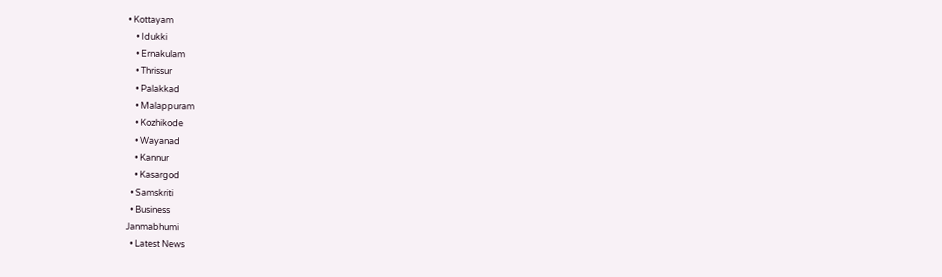• Kottayam
    • Idukki
    • Ernakulam
    • Thrissur
    • Palakkad
    • Malappuram
    • Kozhikode
    • Wayanad
    • Kannur
    • Kasargod
  • Samskriti
  • Business
Janmabhumi
  • Latest News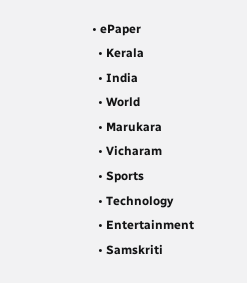• ePaper
  • Kerala
  • India
  • World
  • Marukara
  • Vicharam
  • Sports
  • Technology
  • Entertainment
  • Samskriti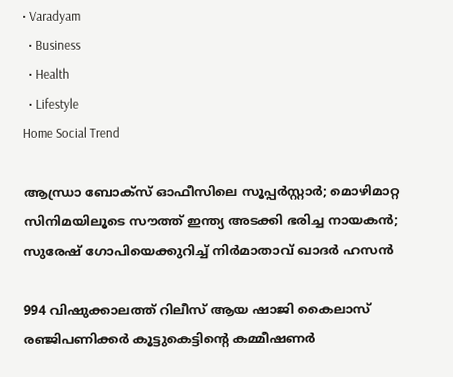• Varadyam
  • Business
  • Health
  • Lifestyle
Home Social Trend

ആന്ധ്രാ ബോക്‌സ് ഓഫീസിലെ സൂപ്പര്‍സ്റ്റാര്‍; മൊഴിമാറ്റ സിനിമയിലൂടെ സൗത്ത് ഇന്ത്യ അടക്കി ഭരിച്ച നായകന്‍; സുരേഷ് ഗോപിയെക്കുറിച്ച് നിര്‍മാതാവ് ഖാദര്‍ ഹസന്‍

994 വിഷുക്കാലത്ത് റിലീസ് ആയ ഷാജി കൈലാസ് രഞ്ജിപണിക്കര്‍ കൂട്ടുകെട്ടിന്റെ കമ്മീഷണര്‍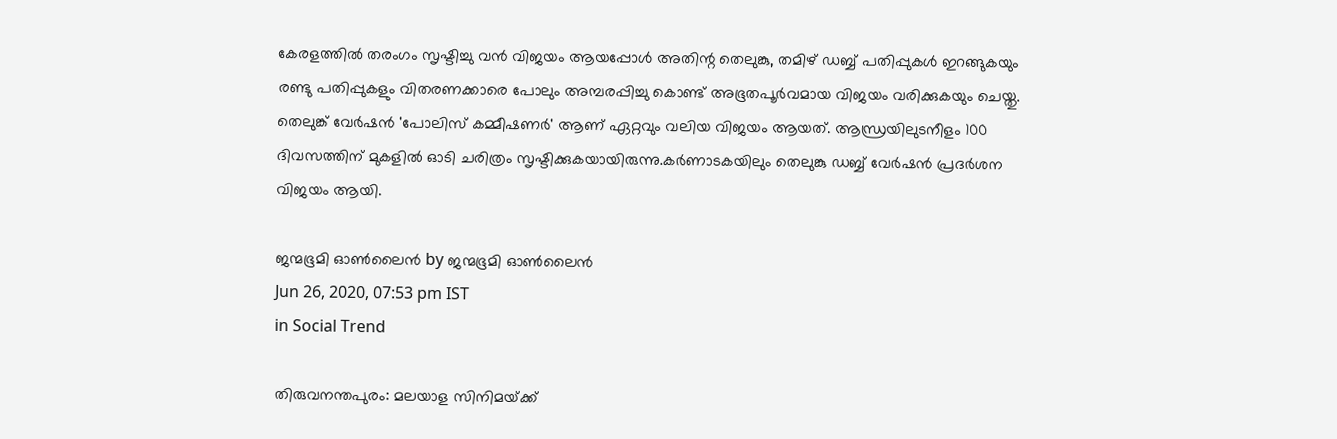കേരളത്തില്‍ തരംഗം സൃഷ്ടിച്ചു വന്‍ വിജയം ആയപ്പോള്‍ അതിന്റ തെലുങ്കു, തമിഴ് ഡബ്ബ് പതിപ്പുകള്‍ ഇറങ്ങുകയും രണ്ടു പതിപ്പുകളും വിതരണക്കാരെ പോലും അമ്പരപ്പിച്ചു കൊണ്ട് അഭൂതപൂര്‍വമായ വിജയം വരിക്കുകയും ചെയ്തു. തെലുങ്ക് വേര്‍ഷന്‍ 'പോലിസ് കമ്മീഷണര്‍' ആണ് ഏറ്റവും വലിയ വിജയം ആയത്. ആന്ധ്രയിലുടനീളം 100 ദിവസത്തിന് മുകളില്‍ ഓടി ചരിത്രം സൃഷ്ടിക്കുകയായിരുന്നു.കര്‍ണാടകയിലും തെലുങ്കു ഡബ്ബ് വേര്‍ഷന്‍ പ്രദര്‍ശന വിജയം ആയി.

ജന്മഭൂമി ഓണ്‍ലൈന്‍ by ജന്മഭൂമി ഓണ്‍ലൈന്‍
Jun 26, 2020, 07:53 pm IST
in Social Trend

തിരുവനന്തപുരം: മലയാള സിനിമയ്‌ക്ക്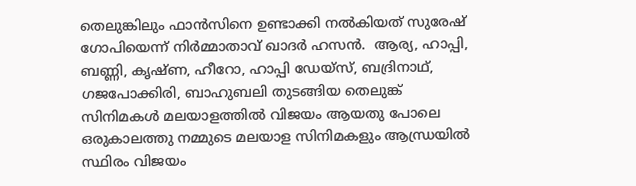തെലുങ്കിലും ഫാന്‍സിനെ ഉണ്ടാക്കി നല്‍കിയത് സുരേഷ് ഗോപിയെന്ന് നിര്‍മ്മാതാവ് ഖാദര്‍ ഹസന്‍.  ആര്യ, ഹാപ്പി, ബണ്ണി, കൃഷ്ണ, ഹീറോ, ഹാപ്പി ഡേയ്സ്, ബദ്രിനാഥ്, ഗജപോക്കിരി, ബാഹുബലി തുടങ്ങിയ തെലുങ്ക് സിനിമകള്‍ മലയാളത്തില്‍ വിജയം ആയതു പോലെ ഒരുകാലത്തു നമ്മുടെ മലയാള സിനിമകളും ആന്ധ്രയില്‍ സ്ഥിരം വിജയം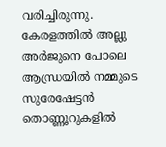വരിച്ചിരുന്നു. കേരളത്തില്‍ അല്ലു അര്‍ജുനെ പോലെ ആന്ധ്രയില്‍ നമ്മുടെ സുരേഷേട്ടന്‍ തൊണ്ണൂറുകളില്‍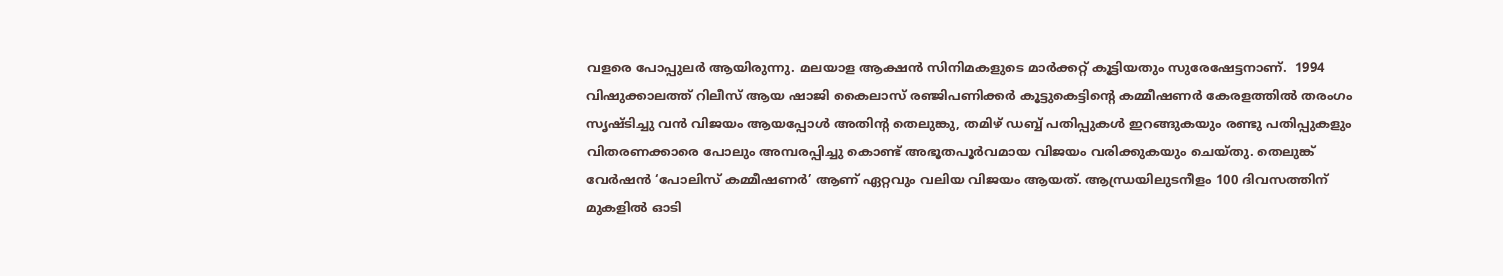വളരെ പോപ്പുലര്‍ ആയിരുന്നു. മലയാള ആക്ഷന്‍ സിനിമകളുടെ മാര്‍ക്കറ്റ് കൂട്ടിയതും സുരേഷേട്ടനാണ്.  1994 വിഷുക്കാലത്ത് റിലീസ് ആയ ഷാജി കൈലാസ് രഞ്ജിപണിക്കര്‍ കൂട്ടുകെട്ടിന്റെ കമ്മീഷണര്‍ കേരളത്തില്‍ തരംഗം സൃഷ്ടിച്ചു വന്‍ വിജയം ആയപ്പോള്‍ അതിന്റ തെലുങ്കു, തമിഴ് ഡബ്ബ് പതിപ്പുകള്‍ ഇറങ്ങുകയും രണ്ടു പതിപ്പുകളും വിതരണക്കാരെ പോലും അമ്പരപ്പിച്ചു കൊണ്ട് അഭൂതപൂര്‍വമായ വിജയം വരിക്കുകയും ചെയ്തു. തെലുങ്ക് വേര്‍ഷന്‍ ‘പോലിസ് കമ്മീഷണര്‍’ ആണ് ഏറ്റവും വലിയ വിജയം ആയത്. ആന്ധ്രയിലുടനീളം 100 ദിവസത്തിന് മുകളില്‍ ഓടി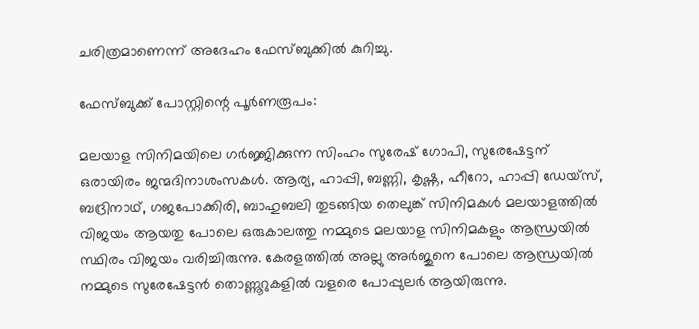ചരിത്രമാണെന്ന് അദേഹം ഫേസ്ബുക്കില്‍ കുറിച്ചു.

ഫേസ്ബുക്ക് പോസ്റ്റിന്റെ പൂര്‍ണരൂപം:

മലയാള സിനിമയിലെ ഗര്‍ജ്ജിക്കുന്ന സിംഹം സുരേഷ് ഗോപി, സുരേഷേട്ടന് ഒരായിരം ജന്മദിനാശംസകള്‍. ആര്യ, ഹാപ്പി, ബണ്ണി, കൃഷ്ണ, ഹീറോ, ഹാപ്പി ഡേയ്സ്, ബദ്രിനാഥ്, ഗജപോക്കിരി, ബാഹുബലി തുടങ്ങിയ തെലുങ്ക് സിനിമകള്‍ മലയാളത്തില്‍ വിജയം ആയതു പോലെ ഒരുകാലത്തു നമ്മുടെ മലയാള സിനിമകളും ആന്ധ്രയില്‍ സ്ഥിരം വിജയം വരിച്ചിരുന്നു. കേരളത്തില്‍ അല്ലു അര്‍ജുനെ പോലെ ആന്ധ്രയില്‍ നമ്മുടെ സുരേഷേട്ടന്‍ തൊണ്ണൂറുകളില്‍ വളരെ പോപ്പുലര്‍ ആയിരുന്നു.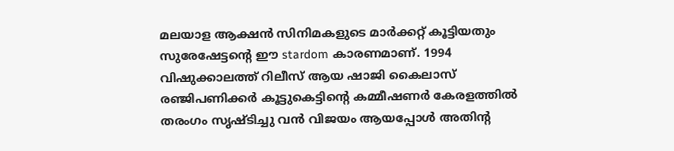മലയാള ആക്ഷന്‍ സിനിമകളുടെ മാര്‍ക്കറ്റ് കൂട്ടിയതും സുരേഷേട്ടന്റെ ഈ stardom കാരണമാണ്. 1994 വിഷുക്കാലത്ത് റിലീസ് ആയ ഷാജി കൈലാസ് രഞ്ജിപണിക്കര്‍ കൂട്ടുകെട്ടിന്റെ കമ്മീഷണര്‍ കേരളത്തില്‍ തരംഗം സൃഷ്ടിച്ചു വന്‍ വിജയം ആയപ്പോള്‍ അതിന്റ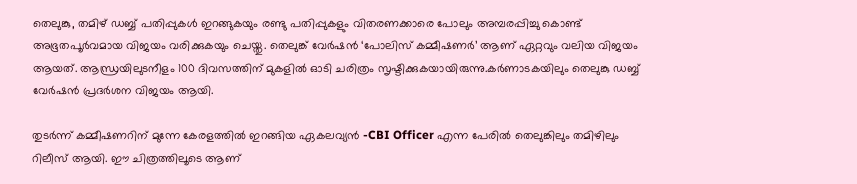തെലുങ്കു, തമിഴ് ഡബ്ബ് പതിപ്പുകള്‍ ഇറങ്ങുകയും രണ്ടു പതിപ്പുകളും വിതരണക്കാരെ പോലും അമ്പരപ്പിച്ചു കൊണ്ട് അഭൂതപൂര്‍വമായ വിജയം വരിക്കുകയും ചെയ്തു. തെലുങ്ക് വേര്‍ഷന്‍ ‘പോലിസ് കമ്മീഷണര്‍’ ആണ് ഏറ്റവും വലിയ വിജയം ആയത്. ആന്ധ്രയിലുടനീളം 100 ദിവസത്തിന് മുകളില്‍ ഓടി ചരിത്രം സൃഷ്ടിക്കുകയായിരുന്നു.കര്‍ണാടകയിലും തെലുങ്കു ഡബ്ബ് വേര്‍ഷന്‍ പ്രദര്‍ശന വിജയം ആയി.

തുടര്‍ന്ന് കമ്മീഷണറിന് മുന്നേ കേരളത്തില്‍ ഇറങ്ങിയ ഏകലവ്യന്‍ -CBI Officer എന്ന പേരില്‍ തെലുങ്കിലും തമിഴിലും റിലീസ് ആയി. ഈ ചിത്രത്തിലൂടെ ആണ്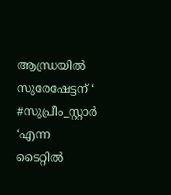ആന്ധ്രയില്‍ സുരേഷേട്ടന് ‘ #സുപ്രീം_സ്റ്റാര്‍ ‘എന്ന ടൈറ്റില്‍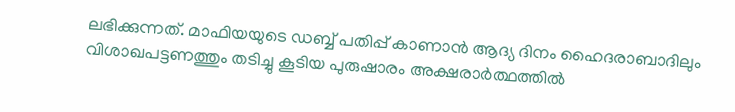ലഭിക്കുന്നത്. മാഫിയയുടെ ഡബ്ബ് പതിപ്പ് കാണാന്‍ ആദ്യ ദിനം ഹൈദരാബാദിലും വിശാഖപട്ടണത്തും തടിച്ചു കൂടിയ പുരുഷാരം അക്ഷരാര്‍ത്ഥത്തില്‍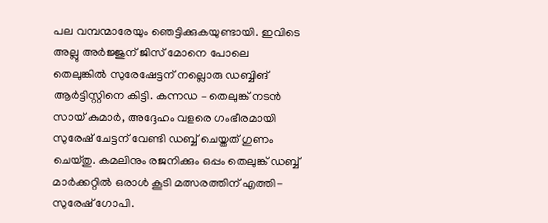പല വമ്പന്മാരേയും ഞെട്ടിക്കുകയുണ്ടായി. ഇവിടെ അല്ലു അര്‍ജ്ജുന് ജിസ് മോനെ പോലെ തെലുങ്കില്‍ സുരേഷേട്ടന് നല്ലൊരു ഡബ്ബിങ് ആര്‍ട്ടിസ്റ്റിനെ കിട്ടി. കന്നഡ – തെലുങ്ക് നടന്‍ സായ് കുമാര്‍, അദ്ദേഹം വളരെ ഗംഭീരമായി സുരേഷ് ചേട്ടന് വേണ്ടി ഡബ്ബ് ചെയ്തത് ഗുണം ചെയ്തു. കമലിനും രജനിക്കും ഒപ്പം തെലുങ്ക് ഡബ്ബ് മാര്‍ക്കറ്റില്‍ ഒരാള്‍ കൂടി മത്സരത്തിന് എത്തി-സുരേഷ് ഗോപി.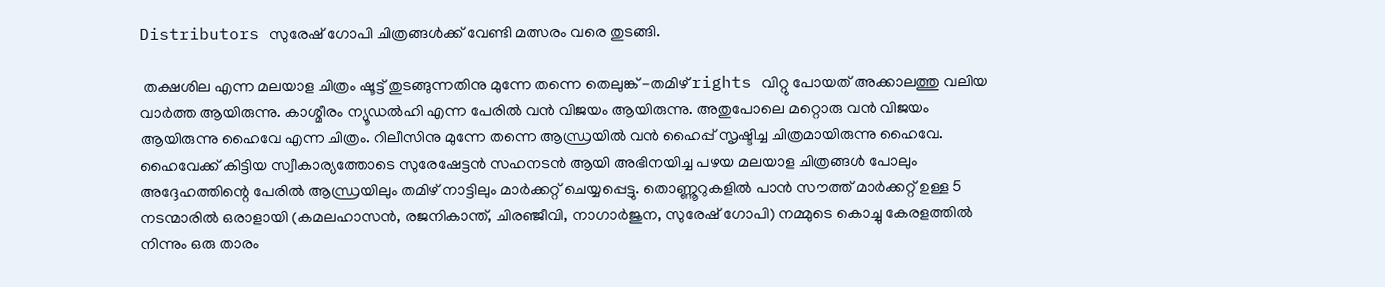Distributors സുരേഷ് ഗോപി ചിത്രങ്ങള്‍ക്ക് വേണ്ടി മത്സരം വരെ തുടങ്ങി.

 തക്ഷശില എന്ന മലയാള ചിത്രം ഷൂട്ട് തുടങ്ങുന്നതിനു മുന്നേ തന്നെ തെലുങ്ക് -തമിഴ് rights വിറ്റു പോയത് അക്കാലത്തു വലിയ വാര്‍ത്ത ആയിരുന്നു. കാശ്മീരം ന്യൂഡല്‍ഹി എന്ന പേരില്‍ വന്‍ വിജയം ആയിരുന്നു. അതുപോലെ മറ്റൊരു വന്‍ വിജയം ആയിരുന്നു ഹൈവേ എന്ന ചിത്രം. റിലീസിനു മുന്നേ തന്നെ ആന്ധ്രയില്‍ വന്‍ ഹൈപ്പ് സൃഷ്ടിച്ച ചിത്രമായിരുന്നു ഹൈവേ. ഹൈവേക്ക് കിട്ടിയ സ്വീകാര്യത്തോടെ സുരേഷേട്ടന്‍ സഹനടന്‍ ആയി അഭിനയിച്ച പഴയ മലയാള ചിത്രങ്ങള്‍ പോലും അദ്ദേഹത്തിന്റെ പേരില്‍ ആന്ധ്രയിലും തമിഴ് നാട്ടിലും മാര്‍ക്കറ്റ് ചെയ്യപ്പെട്ടു. തൊണ്ണൂറുകളില്‍ പാന്‍ സൗത്ത് മാര്‍ക്കറ്റ് ഉള്ള 5 നടന്മാരില്‍ ഒരാളായി (കമലഹാസന്‍, രജനികാന്ത്, ചിരഞ്ജീവി, നാഗാര്‍ജുന, സുരേഷ് ഗോപി) നമ്മുടെ കൊച്ചു കേരളത്തില്‍ നിന്നും ഒരു താരം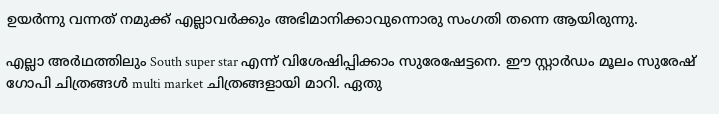ഉയര്‍ന്നു വന്നത് നമുക്ക് എല്ലാവര്‍ക്കും അഭിമാനിക്കാവുന്നൊരു സംഗതി തന്നെ ആയിരുന്നു.

എല്ലാ അര്‍ഥത്തിലും South super star എന്ന് വിശേഷിപ്പിക്കാം സുരേഷേട്ടനെ. ഈ സ്റ്റാര്‍ഡം മൂലം സുരേഷ് ഗോപി ചിത്രങ്ങള്‍ multi market ചിത്രങ്ങളായി മാറി. ഏതു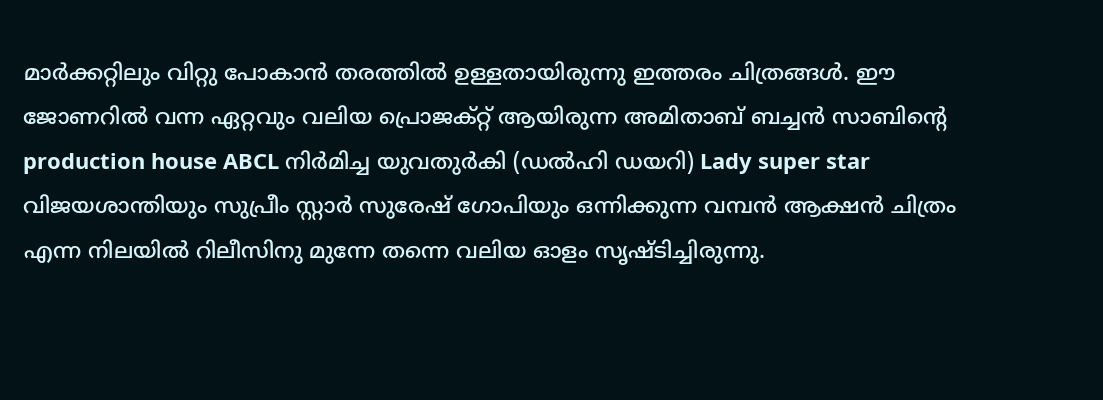മാര്‍ക്കറ്റിലും വിറ്റു പോകാന്‍ തരത്തില്‍ ഉള്ളതായിരുന്നു ഇത്തരം ചിത്രങ്ങള്‍. ഈ ജോണറില്‍ വന്ന ഏറ്റവും വലിയ പ്രൊജക്റ്റ് ആയിരുന്ന അമിതാബ് ബച്ചന്‍ സാബിന്റെ production house ABCL നിര്‍മിച്ച യുവതുര്‍കി (ഡല്‍ഹി ഡയറി) Lady super star വിജയശാന്തിയും സുപ്രീം സ്റ്റാര്‍ സുരേഷ് ഗോപിയും ഒന്നിക്കുന്ന വമ്പന്‍ ആക്ഷന്‍ ചിത്രം എന്ന നിലയില്‍ റിലീസിനു മുന്നേ തന്നെ വലിയ ഓളം സൃഷ്ടിച്ചിരുന്നു.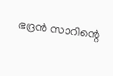ഭദ്രന്‍ സാറിന്റെ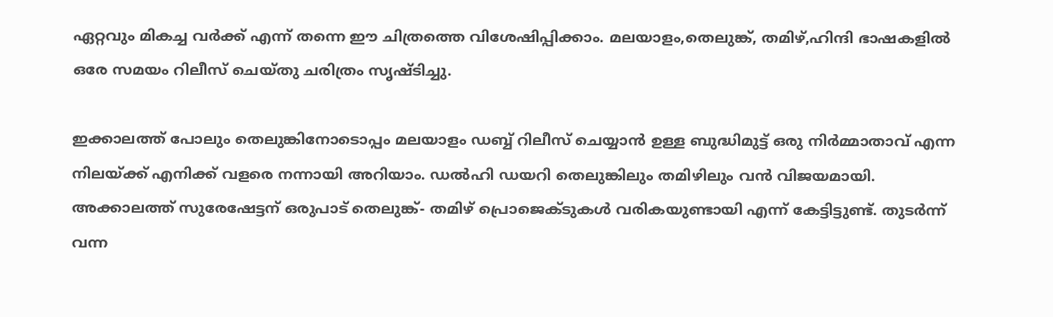ഏറ്റവും മികച്ച വര്‍ക്ക് എന്ന് തന്നെ ഈ ചിത്രത്തെ വിശേഷിപ്പിക്കാം. മലയാളം,തെലുങ്ക്, തമിഴ്,ഹിന്ദി ഭാഷകളില്‍ ഒരേ സമയം റിലീസ് ചെയ്തു ചരിത്രം സൃഷ്ടിച്ചു.

ഇക്കാലത്ത് പോലും തെലുങ്കിനോടൊപ്പം മലയാളം ഡബ്ബ് റിലീസ് ചെയ്യാന്‍ ഉള്ള ബുദ്ധിമുട്ട് ഒരു നിര്‍മ്മാതാവ് എന്ന നിലയ്‌ക്ക് എനിക്ക് വളരെ നന്നായി അറിയാം. ഡല്‍ഹി ഡയറി തെലുങ്കിലും തമിഴിലും വന്‍ വിജയമായി. അക്കാലത്ത് സുരേഷേട്ടന് ഒരുപാട് തെലുങ്ക്- തമിഴ് പ്രൊജെക്ടുകള്‍ വരികയുണ്ടായി എന്ന് കേട്ടിട്ടുണ്ട്. തുടര്‍ന്ന് വന്ന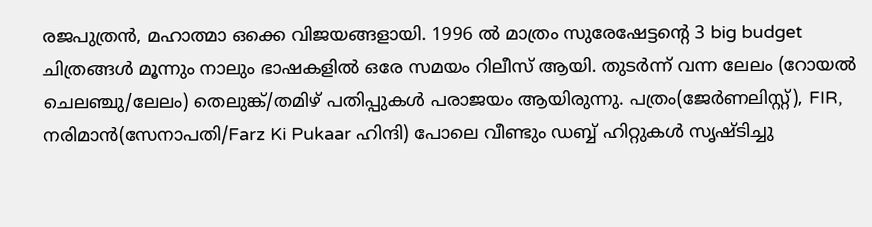രജപുത്രന്‍, മഹാത്മാ ഒക്കെ വിജയങ്ങളായി. 1996 ല്‍ മാത്രം സുരേഷേട്ടന്റെ 3 big budget ചിത്രങ്ങള്‍ മൂന്നും നാലും ഭാഷകളില്‍ ഒരേ സമയം റിലീസ് ആയി. തുടര്‍ന്ന് വന്ന ലേലം (റോയല്‍ ചെലഞ്ചു/ലേലം) തെലുങ്ക്/തമിഴ് പതിപ്പുകള്‍ പരാജയം ആയിരുന്നു. പത്രം(ജേര്‍ണലിസ്റ്റ്), FIR, നരിമാന്‍(സേനാപതി/Farz Ki Pukaar ഹിന്ദി) പോലെ വീണ്ടും ഡബ്ബ് ഹിറ്റുകള്‍ സൃഷ്ടിച്ചു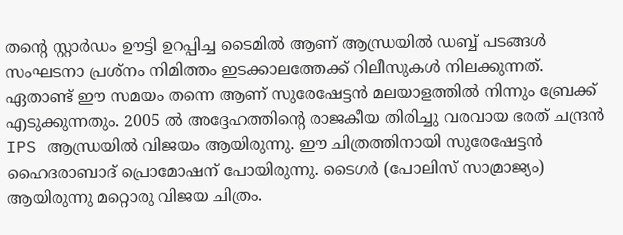തന്റെ സ്റ്റാര്‍ഡം ഊട്ടി ഉറപ്പിച്ച ടൈമില്‍ ആണ് ആന്ധ്രയില്‍ ഡബ്ബ് പടങ്ങള്‍ സംഘടനാ പ്രശ്‌നം നിമിത്തം ഇടക്കാലത്തേക്ക് റിലീസുകള്‍ നിലക്കുന്നത്. ഏതാണ്ട് ഈ സമയം തന്നെ ആണ് സുരേഷേട്ടന്‍ മലയാളത്തില്‍ നിന്നും ബ്രേക്ക് എടുക്കുന്നതും. 2005 ല്‍ അദ്ദേഹത്തിന്റെ രാജകീയ തിരിച്ചു വരവായ ഭരത് ചന്ദ്രന്‍ IPS ആന്ധ്രയില്‍ വിജയം ആയിരുന്നു. ഈ ചിത്രത്തിനായി സുരേഷേട്ടന്‍ ഹൈദരാബാദ് പ്രൊമോഷന് പോയിരുന്നു. ടൈഗര്‍ (പോലിസ് സാമ്രാജ്യം) ആയിരുന്നു മറ്റൊരു വിജയ ചിത്രം.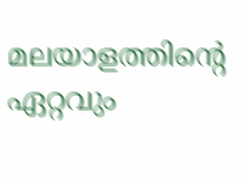മലയാളത്തിന്റെ ഏറ്റവും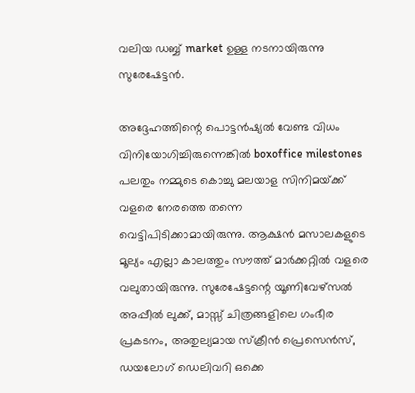വലിയ ഡബ്ബ് market ഉള്ള നടനായിരുന്നു സുരേഷേട്ടന്‍.

അദ്ദേഹത്തിന്റെ പൊട്ടന്‍ഷ്യല്‍ വേണ്ട വിധം വിനിയോഗിച്ചിരുന്നെങ്കില്‍ boxoffice milestones പലതും നമ്മുടെ കൊച്ചു മലയാള സിനിമയ്‌ക്ക് വളരെ നേരത്തെ തന്നെ വെട്ടിപിടിക്കാമായിരുന്നു. ആക്ഷന്‍ മസാലകളുടെ മൂല്യം എല്ലാ കാലത്തും സൗത്ത് മാര്‍ക്കറ്റില്‍ വളരെ വലുതായിരുന്നു. സുരേഷേട്ടന്റെ യൂണിവേഴ്‌സല്‍ അപ്പീല്‍ ലുക്ക്, മാസ്സ് ചിത്രങ്ങളിലെ ഗംഭീര പ്രകടനം, അതുല്യമായ സ്‌ക്രീന്‍ പ്രെസെന്‍സ്, ഡയലോഗ് ഡെലിവറി ഒക്കെ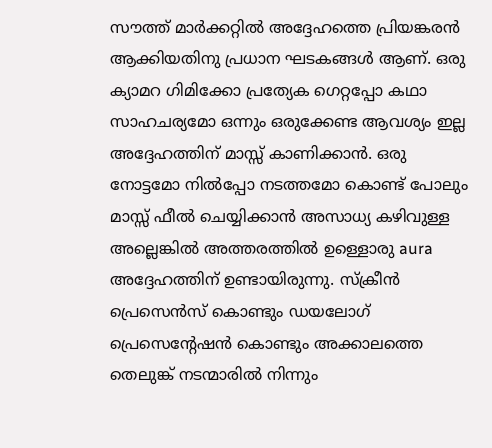സൗത്ത് മാര്‍ക്കറ്റില്‍ അദ്ദേഹത്തെ പ്രിയങ്കരന്‍ ആക്കിയതിനു പ്രധാന ഘടകങ്ങള്‍ ആണ്. ഒരു ക്യാമറ ഗിമിക്കോ പ്രത്യേക ഗെറ്റപ്പോ കഥാ സാഹചര്യമോ ഒന്നും ഒരുക്കേണ്ട ആവശ്യം ഇല്ല അദ്ദേഹത്തിന് മാസ്സ് കാണിക്കാന്‍. ഒരു നോട്ടമോ നില്‍പ്പോ നടത്തമോ കൊണ്ട് പോലും മാസ്സ് ഫീല്‍ ചെയ്യിക്കാന്‍ അസാധ്യ കഴിവുള്ള അല്ലെങ്കില്‍ അത്തരത്തില്‍ ഉള്ളൊരു aura അദ്ദേഹത്തിന് ഉണ്ടായിരുന്നു. സ്‌ക്രീന്‍ പ്രെസെന്‍സ് കൊണ്ടും ഡയലോഗ് പ്രെസെന്റേഷന്‍ കൊണ്ടും അക്കാലത്തെ തെലുങ്ക് നടന്മാരില്‍ നിന്നും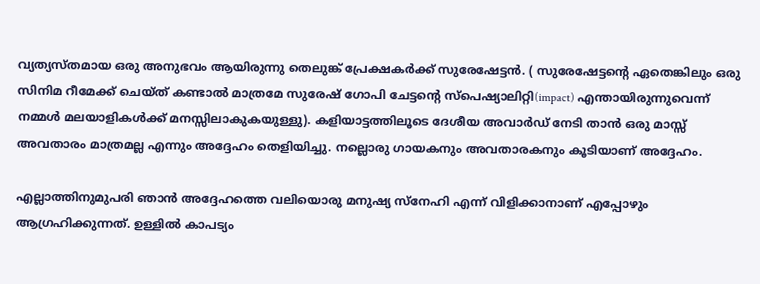വ്യത്യസ്തമായ ഒരു അനുഭവം ആയിരുന്നു തെലുങ്ക് പ്രേക്ഷകര്‍ക്ക് സുരേഷേട്ടന്‍. ( സുരേഷേട്ടന്റെ ഏതെങ്കിലും ഒരു സിനിമ റീമേക്ക് ചെയ്ത് കണ്ടാല്‍ മാത്രമേ സുരേഷ് ഗോപി ചേട്ടന്റെ സ്‌പെഷ്യാലിറ്റി(impact) എന്തായിരുന്നുവെന്ന് നമ്മള്‍ മലയാളികള്‍ക്ക് മനസ്സിലാകുകയുള്ളു). കളിയാട്ടത്തിലൂടെ ദേശീയ അവാര്‍ഡ് നേടി താന്‍ ഒരു മാസ്സ് അവതാരം മാത്രമല്ല എന്നും അദ്ദേഹം തെളിയിച്ചു. നല്ലൊരു ഗായകനും അവതാരകനും കൂടിയാണ് അദ്ദേഹം.

എല്ലാത്തിനുമുപരി ഞാന്‍ അദ്ദേഹത്തെ വലിയൊരു മനുഷ്യ സ്‌നേഹി എന്ന് വിളിക്കാനാണ് എപ്പോഴും ആഗ്രഹിക്കുന്നത്. ഉള്ളില്‍ കാപട്യം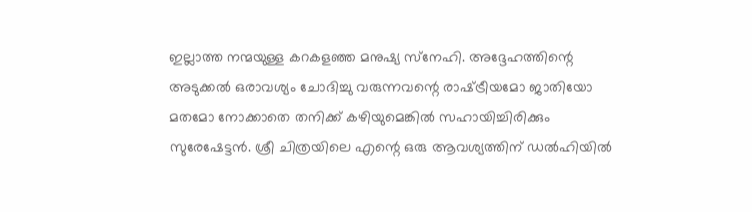ഇല്ലാത്ത നന്മയുള്ള കറകളഞ്ഞ മനുഷ്യ സ്‌നേഹി. അദ്ദേഹത്തിന്റെ അടുക്കല്‍ ഒരാവശ്യം ചോദിച്ചു വരുന്നവന്റെ രാഷ്‌ട്രീയമോ ജാതിയോ മതമോ നോക്കാതെ തനിക്ക് കഴിയുമെങ്കില്‍ സഹായിച്ചിരിക്കും സുരേഷേട്ടന്‍. ശ്രീ ചിത്രയിലെ എന്റെ ഒരു ആവശ്യത്തിന് ഡല്‍ഹിയില്‍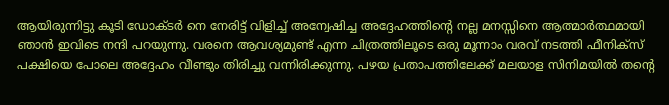ആയിരുന്നിട്ടു കൂടി ഡോക്ടര്‍ നെ നേരിട്ട് വിളിച്ച് അന്വേഷിച്ച അദ്ദേഹത്തിന്റെ നല്ല മനസ്സിനെ ആത്മാര്‍ത്ഥമായി ഞാന്‍ ഇവിടെ നന്ദി പറയുന്നു. വരനെ ആവശ്യമുണ്ട് എന്ന ചിത്രത്തിലൂടെ ഒരു മൂന്നാം വരവ് നടത്തി ഫീനിക്‌സ് പക്ഷിയെ പോലെ അദ്ദേഹം വീണ്ടും തിരിച്ചു വന്നിരിക്കുന്നു. പഴയ പ്രതാപത്തിലേക്ക് മലയാള സിനിമയില്‍ തന്റെ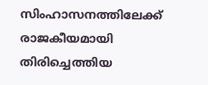സിംഹാസനത്തിലേക്ക് രാജകീയമായി തിരിച്ചെത്തിയ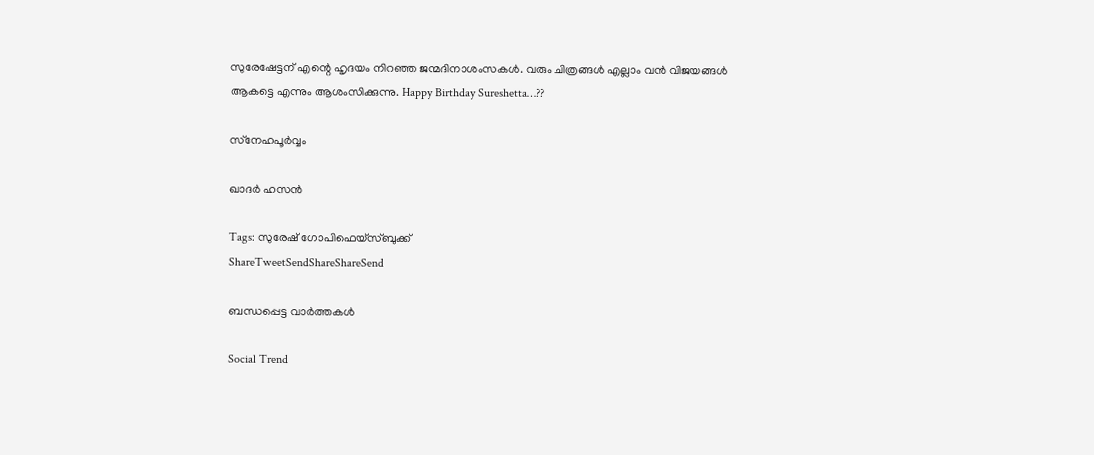സുരേഷേട്ടന് എന്റെ ഹൃദയം നിറഞ്ഞ ജന്മദിനാശംസകള്‍. വരും ചിത്രങ്ങള്‍ എല്ലാം വന്‍ വിജയങ്ങള്‍ ആകട്ടെ എന്നും ആശംസിക്കുന്നു. Happy Birthday Sureshetta…??

സ്‌നേഹപൂര്‍വ്വം

ഖാദര്‍ ഹസന്‍

Tags: സുരേഷ് ഗോപിഫെയ്സ്ബുക്ക്
ShareTweetSendShareShareSend

ബന്ധപ്പെട്ട വാര്‍ത്തകള്‍

Social Trend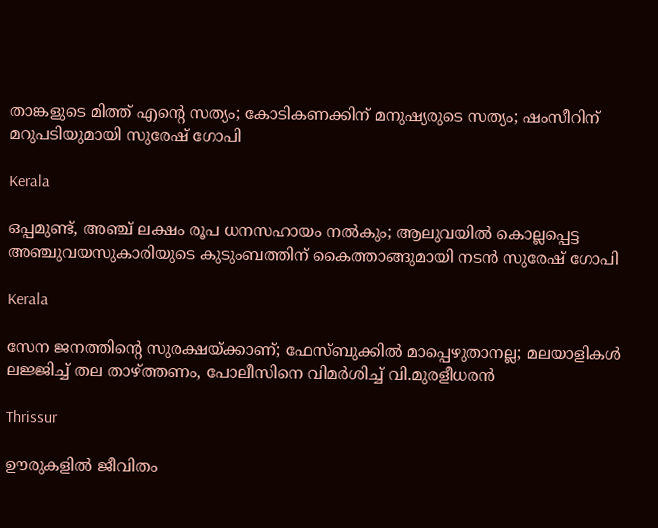താങ്കളുടെ മിത്ത് എന്റെ സത്യം; കോടികണക്കിന് മനുഷ്യരുടെ സത്യം; ഷംസീറിന് മറുപടിയുമായി സുരേഷ് ഗോപി

Kerala

ഒപ്പമുണ്ട്, അഞ്ച് ലക്ഷം രൂപ ധനസഹായം നല്‍കും; ആലുവയില്‍ കൊല്ലപ്പെട്ട അഞ്ചുവയസുകാരിയുടെ കുടുംബത്തിന് കൈത്താങ്ങുമായി നടന്‍ സുരേഷ് ഗോപി

Kerala

സേന ജനത്തിന്റെ സുരക്ഷയ്‌ക്കാണ്; ഫേസ്ബുക്കിൽ മാപ്പെഴുതാനല്ല; മലയാളികൾ ലജ്ജിച്ച് തല താഴ്‌ത്തണം, പോലീസിനെ വിമർശിച്ച് വി.മുരളീധരൻ

Thrissur

ഊരുകളില്‍ ജീവിതം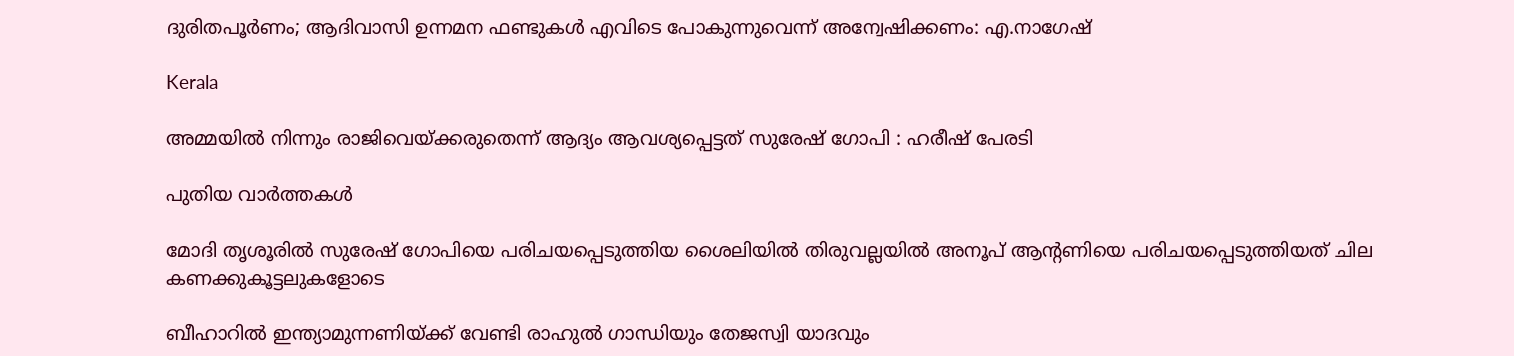ദുരിതപൂര്‍ണം; ആദിവാസി ഉന്നമന ഫണ്ടുകള്‍ എവിടെ പോകുന്നുവെന്ന് അന്വേഷിക്കണം: എ.നാഗേഷ്

Kerala

അമ്മയില്‍ നിന്നും രാജിവെയ്‌ക്കരുതെന്ന് ആദ്യം ആവശ്യപ്പെട്ടത് സുരേഷ് ഗോപി : ഹരീഷ് പേരടി

പുതിയ വാര്‍ത്തകള്‍

മോദി തൃശൂരില്‍ സുരേഷ് ഗോപിയെ പരിചയപ്പെടുത്തിയ ശൈലിയില്‍ തിരുവല്ലയില്‍ അനൂപ് ആന്‍റണിയെ പരിചയപ്പെടുത്തിയത് ചില കണക്കുകൂട്ടലുകളോടെ

ബീഹാറില്‍ ഇന്ത്യാമുന്നണിയ്ക്ക് വേണ്ടി രാഹുല്‍ ഗാന്ധിയും തേജസ്വി യാദവും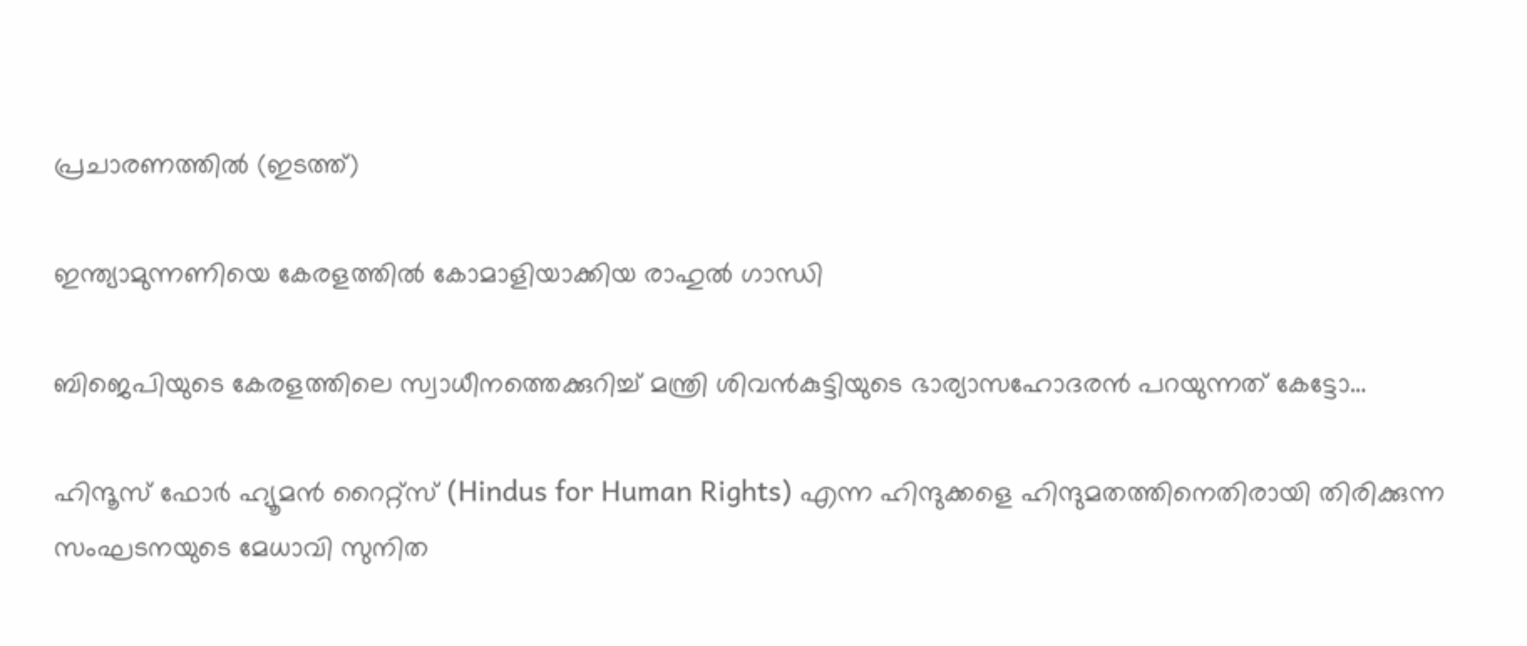പ്രചാരണത്തില്‍ (ഇടത്ത്)

ഇന്ത്യാമുന്നണിയെ കേരളത്തില്‍ കോമാളിയാക്കിയ രാഹുല്‍ ഗാന്ധി

ബിജെപിയുടെ കേരളത്തിലെ സ്വാധീനത്തെക്കുറിച്ച് മന്ത്രി ശിവന്‍കുട്ടിയുടെ ഭാര്യാസഹോദരന്‍ പറയുന്നത് കേട്ടോ…

ഹിന്ദൂസ് ഫോര്‍ ഹ്യൂമന്‍ റൈറ്റ്സ് (Hindus for Human Rights) എന്ന ഹിന്ദുക്കളെ ഹിന്ദുമതത്തിനെതിരായി തിരിക്കുന്ന സംഘടനയുടെ മേധാവി സുനിത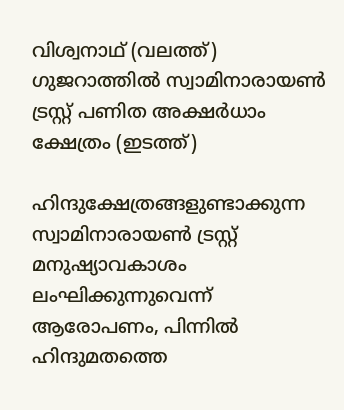വിശ്വനാഥ് (വലത്ത്) ഗുജറാത്തില്‍ സ്വാമിനാരായണ്‍ ട്രസ്റ്റ് പണിത അക്ഷര്‍ധാം ക്ഷേത്രം (ഇടത്ത്)

ഹിന്ദുക്ഷേത്രങ്ങളുണ്ടാക്കുന്ന സ്വാമിനാരായണ്‍ ട്രസ്റ്റ് മനുഷ്യാവകാശം ലംഘിക്കുന്നുവെന്ന് ആരോപണം, പിന്നില്‍ ഹിന്ദുമതത്തെ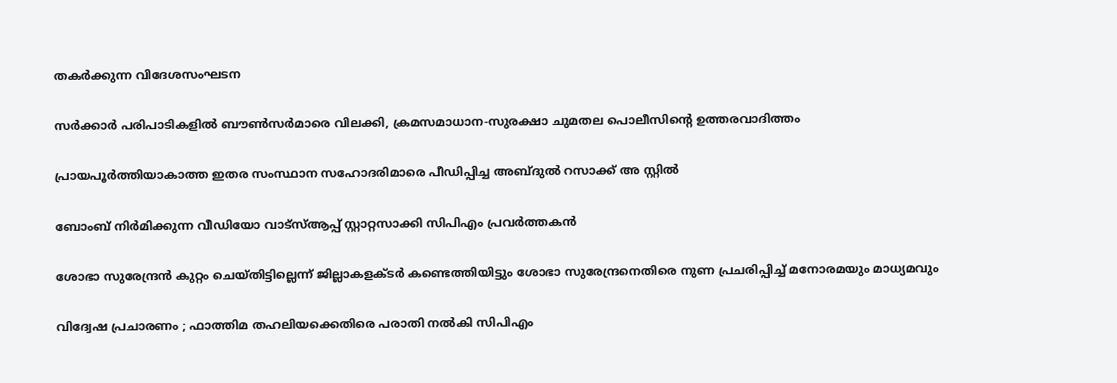തകര്‍ക്കുന്ന വിദേശസംഘടന

സര്‍ക്കാര്‍ പരിപാടികളില്‍ ബൗണ്‍സര്‍മാരെ വിലക്കി, ക്രമസമാധാന-സുരക്ഷാ ചുമതല പൊലീസിന്റെ ഉത്തരവാദിത്തം

പ്രായപൂര്‍ത്തിയാകാത്ത ഇതര സംസ്ഥാന സഹോദരിമാരെ പീഡിപ്പിച്ച അബ്ദുല്‍ റസാക്ക് അ സ്റ്റില്‍

ബോംബ് നിര്‍മിക്കുന്ന വീഡിയോ വാട്‌സ്ആപ്പ് സ്റ്റാറ്റസാക്കി സിപിഎം പ്രവര്‍ത്തകന്‍

ശോഭാ സുരേന്ദ്രന്‍ കുറ്റം ചെയ്തിട്ടില്ലെന്ന് ജില്ലാകളക്ടര്‍ കണ്ടെത്തിയിട്ടും ശോഭാ സുരേന്ദ്രനെതിരെ നുണ പ്രചരിപ്പിച്ച് മനോരമയും മാധ്യമവും

വിദ്വേഷ പ്രചാരണം ; ഫാത്തിമ തഹലിയക്കെതിരെ പരാതി നല്‍കി സിപിഎം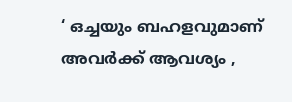‘ ഒച്ചയും ബഹളവുമാണ് അവർക്ക് ആവശ്യം ,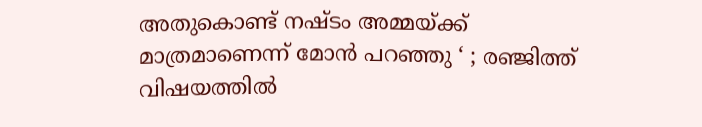അതുകൊണ്ട് നഷ്ടം അമ്മയ്‌ക്ക് മാത്രമാണെന്ന് മോൻ പറഞ്ഞു ‘ ; രഞ്ജിത്ത് വിഷയത്തിൽ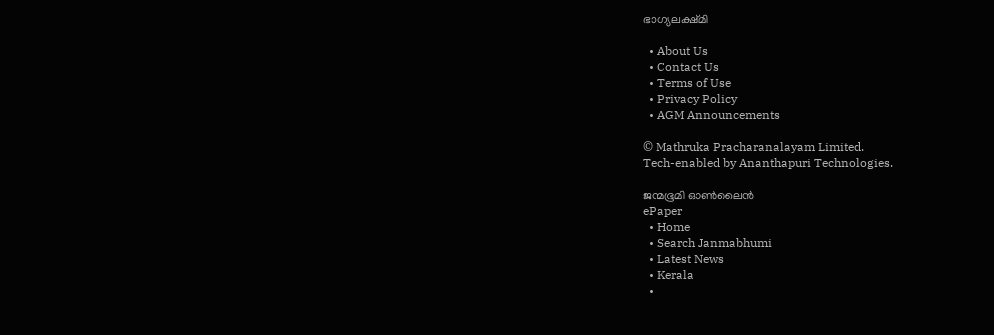ഭാഗ്യലക്ഷ്മി

  • About Us
  • Contact Us
  • Terms of Use
  • Privacy Policy
  • AGM Announcements

© Mathruka Pracharanalayam Limited.
Tech-enabled by Ananthapuri Technologies.

ജന്മഭൂമി ഓണ്‍ലൈന്‍
ePaper
  • Home
  • Search Janmabhumi
  • Latest News
  • Kerala
  •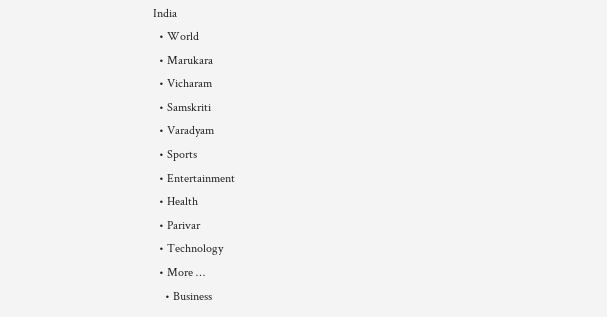India
  • World
  • Marukara
  • Vicharam
  • Samskriti
  • Varadyam
  • Sports
  • Entertainment
  • Health
  • Parivar
  • Technology
  • More …
    • Business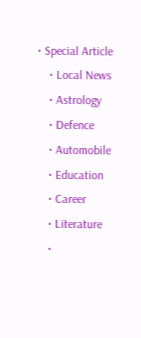• Special Article
    • Local News
    • Astrology
    • Defence
    • Automobile
    • Education
    • Career
    • Literature
    •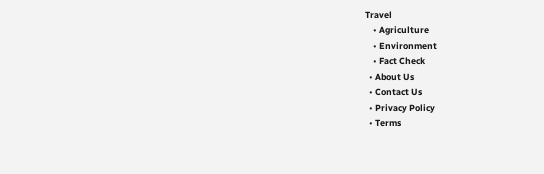Travel
    • Agriculture
    • Environment
    • Fact Check
  • About Us
  • Contact Us
  • Privacy Policy
  • Terms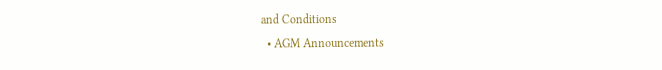and Conditions
  • AGM Announcements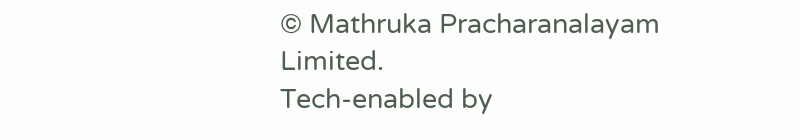© Mathruka Pracharanalayam Limited.
Tech-enabled by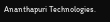Ananthapuri Technologies.